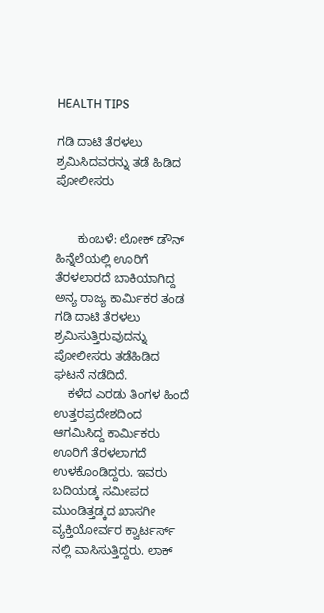HEALTH TIPS

ಗಡಿ ದಾಟಿ ತೆರಳಲು ಶ್ರಮಿಸಿದವರನ್ನು ತಡೆ ಹಿಡಿದ ಪೋಲೀಸರು


      ಕುಂಬಳೆ: ಲೋಕ್ ಡೌನ್ ಹಿನ್ನೆಲೆಯಲ್ಲಿ ಊರಿಗೆ ತೆರಳಲಾರದೆ ಬಾಕಿಯಾಗಿದ್ದ ಅನ್ಯ ರಾಜ್ಯ ಕಾರ್ಮಿಕರ ತಂಡ ಗಡಿ ದಾಟಿ ತೆರಳಲು ಶ್ರಮಿಸುತ್ತಿರುವುದನ್ನು ಪೋಲೀಸರು ತಡೆಹಿಡಿದ ಘಟನೆ ನಡೆದಿದೆ.
    ಕಳೆದ ಎರಡು ತಿಂಗಳ ಹಿಂದೆ ಉತ್ತರಪ್ರದೇಶದಿಂದ ಆಗಮಿಸಿದ್ದ ಕಾರ್ಮಿಕರು ಊರಿಗೆ ತೆರಳಲಾಗದೆ ಉಳಕೊಂಡಿದ್ದರು. ಇವರು ಬದಿಯಡ್ಕ ಸಮೀಪದ ಮುಂಡಿತ್ತಡ್ಕದ ಖಾಸಗೀ ವ್ಯಕ್ತಿಯೋರ್ವರ ಕ್ವಾರ್ಟರ್ಸ್ ನಲ್ಲಿ ವಾಸಿಸುತ್ತಿದ್ದರು. ಲಾಕ್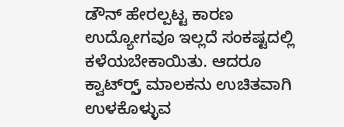ಡೌನ್ ಹೇರಲ್ಪಟ್ಟ ಕಾರಣ ಉದ್ಯೋಗವೂ ಇಲ್ಲದೆ ಸಂಕಷ್ಟದಲ್ಲಿ ಕಳೆಯಬೇಕಾಯಿತು. ಆದರೂ ಕ್ವಾರ್ಟ್‍ರ್ಸ್ ಮಾಲಕನು ಉಚಿತವಾಗಿ ಉಳಕೊಳ್ಳುವ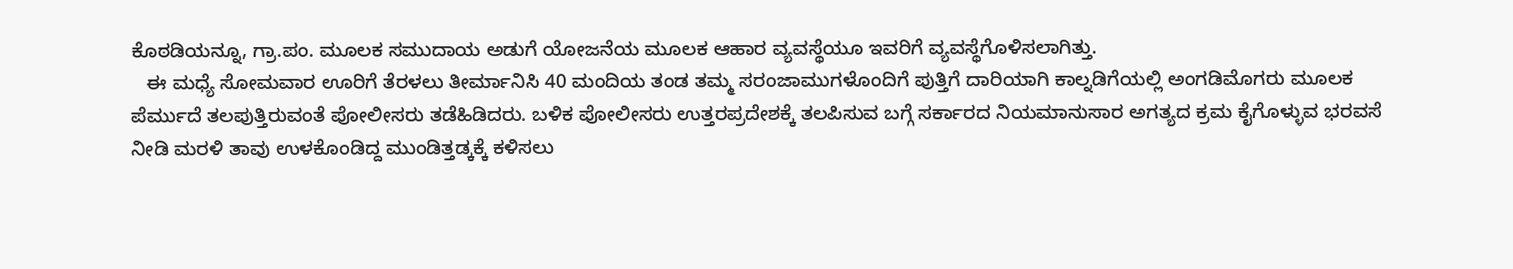ಕೊಠಡಿಯನ್ನೂ, ಗ್ರಾ.ಪಂ. ಮೂಲಕ ಸಮುದಾಯ ಅಡುಗೆ ಯೋಜನೆಯ ಮೂಲಕ ಆಹಾರ ವ್ಯವಸ್ಥೆಯೂ ಇವರಿಗೆ ವ್ಯವಸ್ಥೆಗೊಳಿಸಲಾಗಿತ್ತು.
   ಈ ಮಧ್ಯೆ ಸೋಮವಾರ ಊರಿಗೆ ತೆರಳಲು ತೀರ್ಮಾನಿಸಿ 40 ಮಂದಿಯ ತಂಡ ತಮ್ಮ ಸರಂಜಾಮುಗಳೊಂದಿಗೆ ಪುತ್ತಿಗೆ ದಾರಿಯಾಗಿ ಕಾಲ್ನಡಿಗೆಯಲ್ಲಿ ಅಂಗಡಿಮೊಗರು ಮೂಲಕ ಪೆರ್ಮುದೆ ತಲಪುತ್ತಿರುವಂತೆ ಪೋಲೀಸರು ತಡೆಹಿಡಿದರು. ಬಳಿಕ ಪೋಲೀಸರು ಉತ್ತರಪ್ರದೇಶಕ್ಕೆ ತಲಪಿಸುವ ಬಗ್ಗೆ ಸರ್ಕಾರದ ನಿಯಮಾನುಸಾರ ಅಗತ್ಯದ ಕ್ರಮ ಕೈಗೊಳ್ಳುವ ಭರವಸೆ ನೀಡಿ ಮರಳಿ ತಾವು ಉಳಕೊಂಡಿದ್ದ ಮುಂಡಿತ್ತಡ್ಕಕ್ಕೆ ಕಳಿಸಲು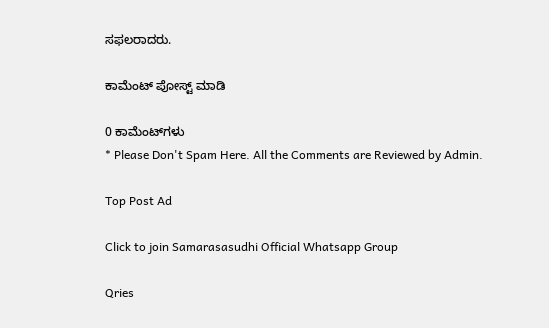ಸಫಲರಾದರು.

ಕಾಮೆಂಟ್‌‌ ಪೋಸ್ಟ್‌ ಮಾಡಿ

0 ಕಾಮೆಂಟ್‌ಗಳು
* Please Don't Spam Here. All the Comments are Reviewed by Admin.

Top Post Ad

Click to join Samarasasudhi Official Whatsapp Group

Qries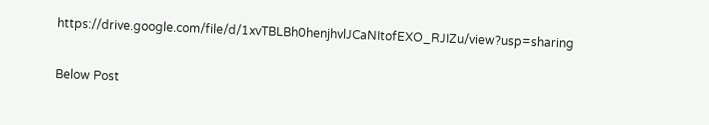https://drive.google.com/file/d/1xvTBLBh0henjhvlJCaNItofEXO_RJIZu/view?usp=sharing

Below Post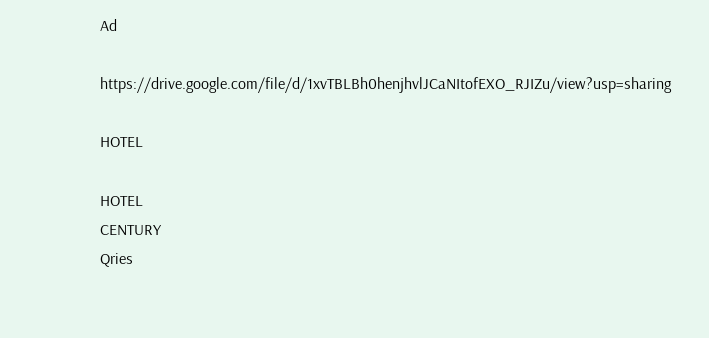Ad

https://drive.google.com/file/d/1xvTBLBh0henjhvlJCaNItofEXO_RJIZu/view?usp=sharing

HOTEL

HOTEL
CENTURY
Qries